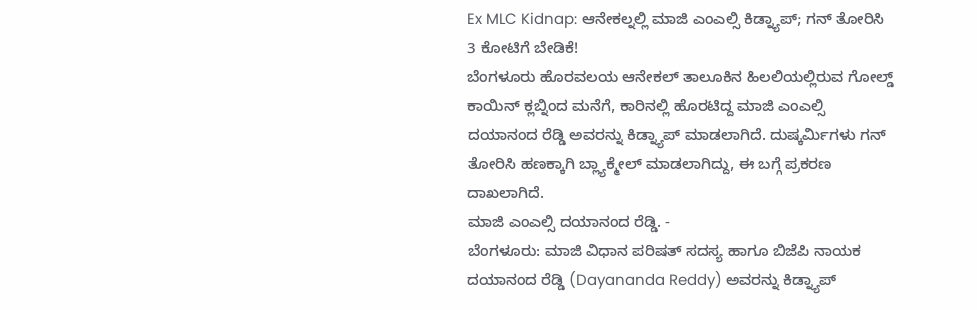Ex MLC Kidnap: ಆನೇಕಲ್ನಲ್ಲಿ ಮಾಜಿ ಎಂಎಲ್ಸಿ ಕಿಡ್ನ್ಯಾಪ್; ಗನ್ ತೋರಿಸಿ 3 ಕೋಟಿಗೆ ಬೇಡಿಕೆ!
ಬೆಂಗಳೂರು ಹೊರವಲಯ ಆನೇಕಲ್ ತಾಲೂಕಿನ ಹಿಲಲಿಯಲ್ಲಿರುವ ಗೋಲ್ಡ್ ಕಾಯಿನ್ ಕ್ಲಬ್ನಿಂದ ಮನೆಗೆ, ಕಾರಿನಲ್ಲಿ ಹೊರಟಿದ್ದ ಮಾಜಿ ಎಂಎಲ್ಸಿ ದಯಾನಂದ ರೆಡ್ಡಿ ಅವರನ್ನು ಕಿಡ್ನ್ಯಾಪ್ ಮಾಡಲಾಗಿದೆ. ದುಷ್ಕರ್ಮಿಗಳು ಗನ್ ತೋರಿಸಿ ಹಣಕ್ಕಾಗಿ ಬ್ಲ್ಯಾಕ್ಮೇಲ್ ಮಾಡಲಾಗಿದ್ದು, ಈ ಬಗ್ಗೆ ಪ್ರಕರಣ ದಾಖಲಾಗಿದೆ.
ಮಾಜಿ ಎಂಎಲ್ಸಿ ದಯಾನಂದ ರೆಡ್ಡಿ. -
ಬೆಂಗಳೂರು: ಮಾಜಿ ವಿಧಾನ ಪರಿಷತ್ ಸದಸ್ಯ ಹಾಗೂ ಬಿಜೆಪಿ ನಾಯಕ ದಯಾನಂದ ರೆಡ್ಡಿ (Dayananda Reddy) ಅವರನ್ನು ಕಿಡ್ನ್ಯಾಪ್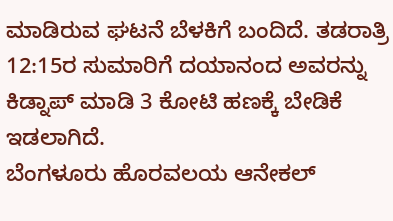ಮಾಡಿರುವ ಘಟನೆ ಬೆಳಕಿಗೆ ಬಂದಿದೆ. ತಡರಾತ್ರಿ 12:15ರ ಸುಮಾರಿಗೆ ದಯಾನಂದ ಅವರನ್ನು ಕಿಡ್ನಾಪ್ ಮಾಡಿ 3 ಕೋಟಿ ಹಣಕ್ಕೆ ಬೇಡಿಕೆ ಇಡಲಾಗಿದೆ.
ಬೆಂಗಳೂರು ಹೊರವಲಯ ಆನೇಕಲ್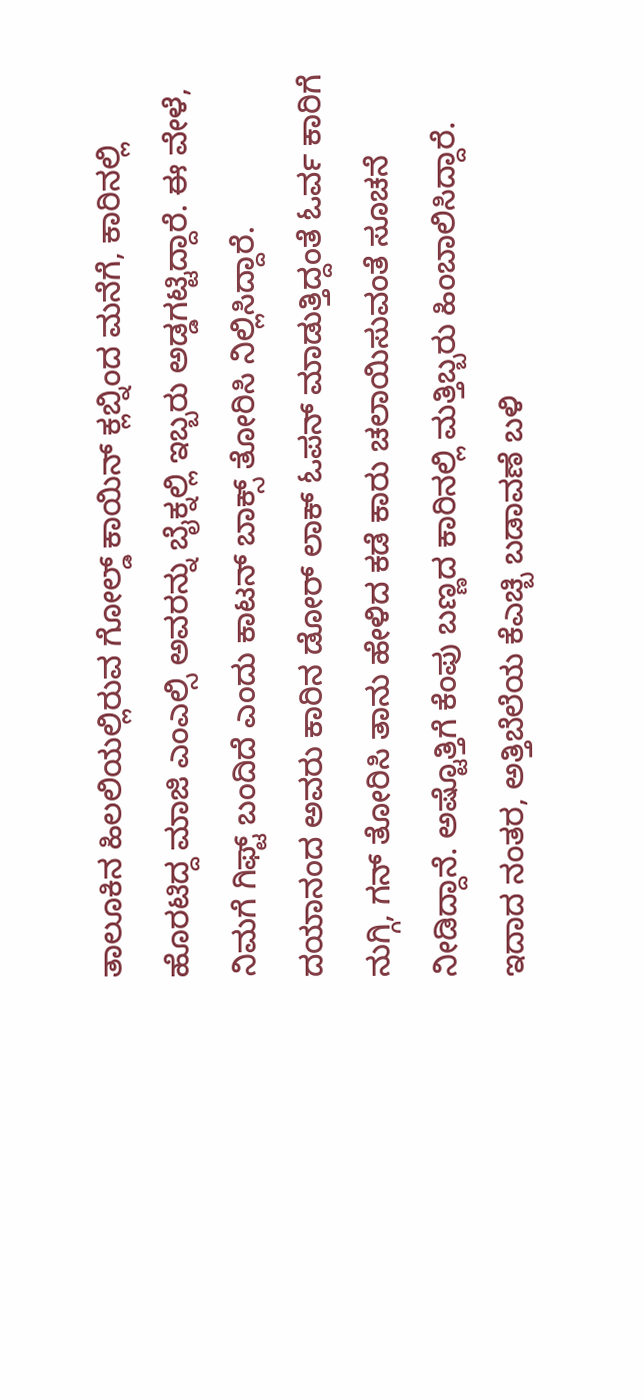ತಾಲೂಕಿನ ಹಿಲಲಿಯಲ್ಲಿರುವ ಗೋಲ್ಡ್ ಕಾಯಿನ್ ಕ್ಲಬ್ನಿಂದ ಮನೆಗೆ, ಕಾರಿನಲ್ಲಿ ಹೊರಟಿದ್ದ ಮಾಜಿ ಎಂಎಲ್ಸಿ ಅವರನ್ನು ಬೈಕ್ನಲ್ಲಿ ಇಬ್ಬರು ಅಡ್ಡಗಟ್ಟಿದ್ದಾರೆ. ಈ ವೇಳೆ, ನಿಮಗೆ ಗಿಫ್ಟ್ ಬಂದಿದೆ ಎಂದು ಕಾಟನ್ ಬಾಕ್ಸ್ ತೋರಿಸಿ ನಿಲ್ಲಿಸಿದ್ದಾರೆ.
ದಯಾನಂದ ಅವರು ಕಾರಿನ ಡೋರ್ ಲಾಕ್ ಓಪನ್ ಮಾಡುತ್ತಿದ್ದಂತೆ ಓರ್ವ ಕಾರಿಗೆ ನುಗ್ಗಿ, ಗನ್ ತೋರಿಸಿ ತಾನು ಹೇಳಿದ ಕಡೆ ಕಾರು ಚಲಾಯಿಸುವಂತೆ ಸೂಚನೆ ನೀಡಿದ್ದಾನೆ. ಅಷ್ಟೊತ್ತಿಗೆ ಕೆಂಪು ಬಣ್ಣದ ಕಾರಿನಲ್ಲಿ ಮತ್ತಿಬ್ಬರು ಹಿಂಬಾಲಿಸಿದ್ದಾರೆ. ಇದಾದ ನಂತರ, ಅತ್ತಿಬೆಲೆಯ ಕೆಎಚ್ಬಿ ಬಡಾವಣೆ ಬಳಿ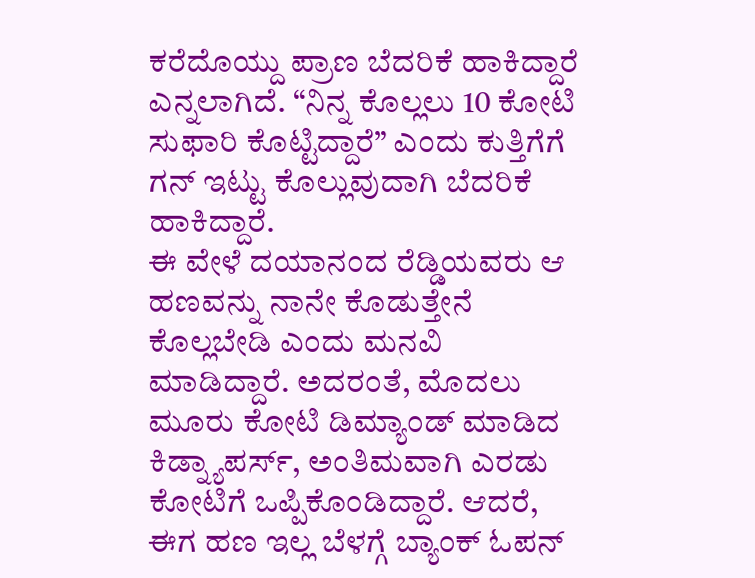ಕರೆದೊಯ್ದು ಪ್ರಾಣ ಬೆದರಿಕೆ ಹಾಕಿದ್ದಾರೆ ಎನ್ನಲಾಗಿದೆ. “ನಿನ್ನ ಕೊಲ್ಲಲು 10 ಕೋಟಿ ಸುಫಾರಿ ಕೊಟ್ಟಿದ್ದಾರೆ” ಎಂದು ಕುತ್ತಿಗೆಗೆ ಗನ್ ಇಟ್ಟು ಕೊಲ್ಲುವುದಾಗಿ ಬೆದರಿಕೆ ಹಾಕಿದ್ದಾರೆ.
ಈ ವೇಳೆ ದಯಾನಂದ ರೆಡ್ಡಿಯವರು ಆ ಹಣವನ್ನು ನಾನೇ ಕೊಡುತ್ತೇನೆ ಕೊಲ್ಲಬೇಡಿ ಎಂದು ಮನವಿ ಮಾಡಿದ್ದಾರೆ. ಅದರಂತೆ, ಮೊದಲು ಮೂರು ಕೋಟಿ ಡಿಮ್ಯಾಂಡ್ ಮಾಡಿದ ಕಿಡ್ನ್ಯಾಪರ್ಸ್, ಅಂತಿಮವಾಗಿ ಎರಡು ಕೋಟಿಗೆ ಒಪ್ಪಿಕೊಂಡಿದ್ದಾರೆ. ಆದರೆ, ಈಗ ಹಣ ಇಲ್ಲ ಬೆಳಗ್ಗೆ ಬ್ಯಾಂಕ್ ಓಪನ್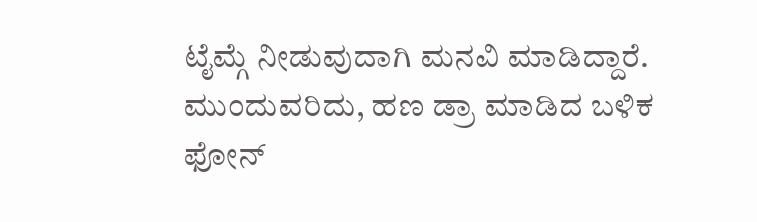ಟೈಮ್ಗೆ ನೀಡುವುದಾಗಿ ಮನವಿ ಮಾಡಿದ್ದಾರೆ.
ಮುಂದುವರಿದು, ಹಣ ಡ್ರಾ ಮಾಡಿದ ಬಳಿಕ ಫೋನ್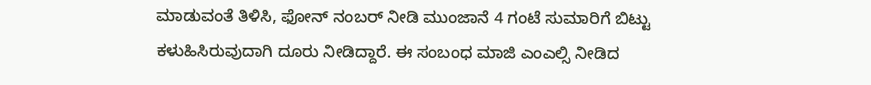ಮಾಡುವಂತೆ ತಿಳಿಸಿ, ಫೋನ್ ನಂಬರ್ ನೀಡಿ ಮುಂಜಾನೆ 4 ಗಂಟೆ ಸುಮಾರಿಗೆ ಬಿಟ್ಟು ಕಳುಹಿಸಿರುವುದಾಗಿ ದೂರು ನೀಡಿದ್ದಾರೆ. ಈ ಸಂಬಂಧ ಮಾಜಿ ಎಂಎಲ್ಸಿ ನೀಡಿದ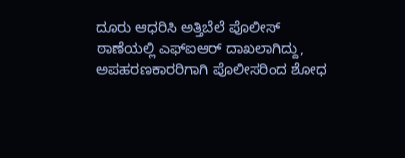ದೂರು ಆಧರಿಸಿ ಅತ್ತಿಬೆಲೆ ಪೊಲೀಸ್ ಠಾಣೆಯಲ್ಲಿ ಎಫ್ಐಆರ್ ದಾಖಲಾಗಿದ್ದು, ಅಪಹರಣಕಾರರಿಗಾಗಿ ಪೊಲೀಸರಿಂದ ಶೋಧ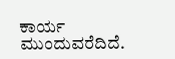ಕಾರ್ಯ ಮುಂದುವರೆದಿದೆ.